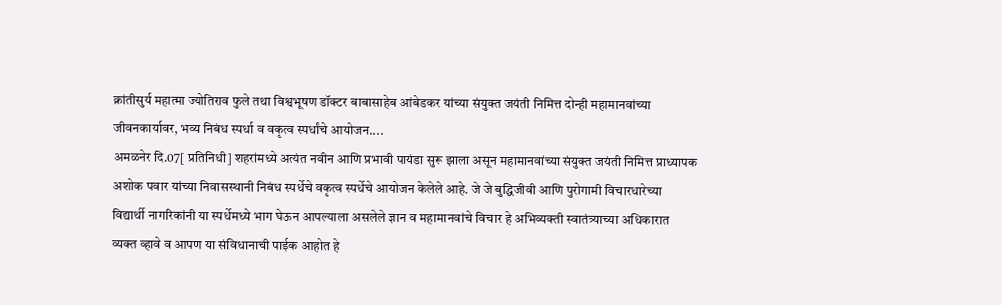क्रांतीसुर्य महात्मा ज्योतिराव फुले तथा विश्वभूषण डॉक्टर बाबासाहेब आंबेडकर यांच्या संयुक्त जयंती निमित्त दोन्ही महामानवांच्या जीवनकार्यावर, भव्य निबंध स्पर्धा व वकृत्व स्पर्धांचे आयोजन....
अमळनेर दि.07[ प्रतिनिधी] शहरांमध्ये अत्यंत नवीन आणि प्रभावी पायंडा सुरू झाला असून महामानवांच्या संयुक्त जयंती निमित्त प्राध्यापक अशोक पवार यांच्या निवासस्थानी निबंध स्पर्धेचे वकृत्व स्पर्धेचे आयोजन केलेले आहे. जे जे बुद्धिजीवी आणि पुरोगामी विचारधारेच्या विद्यार्थी नागरिकांनी या स्पर्धेमध्ये भाग घेऊन आपल्याला असलेले ज्ञान व महामानवांचे विचार हे अभिव्यक्ती स्वातंत्र्याच्या अधिकारात व्यक्त व्हावे व आपण या संविधानाची पाईक आहोत हे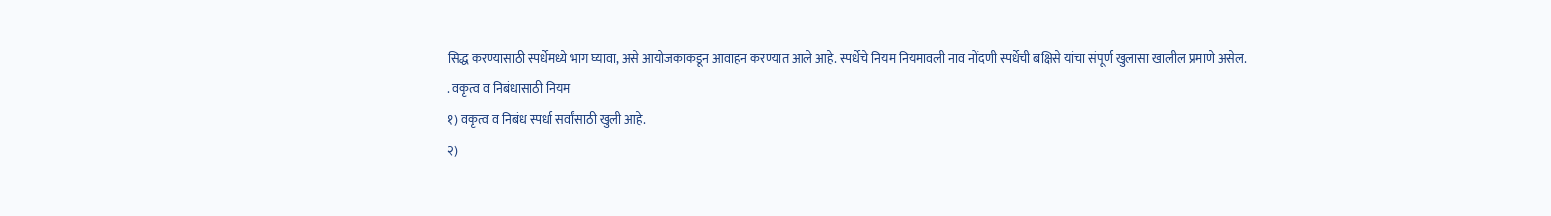सिद्ध करण्यासाठी स्पर्धेमध्ये भाग घ्यावा, असे आयोजकाकडून आवाहन करण्यात आले आहे. स्पर्धेचे नियम नियमावली नाव नोंदणी स्पर्धेची बक्षिसे यांचा संपूर्ण खुलासा खालील प्रमाणे असेल.
. वकृत्व व निबंधासाठी नियम
१) वकृत्व व निबंध स्पर्धा सर्वांसाठी खुली आहे.
२)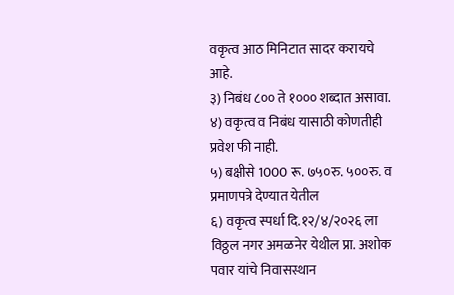वकृत्व आठ मिनिटात सादर करायचे आहे.
३) निबंध ८०० ते १००० शब्दात असावा.
४) वकृत्व व निबंध यासाठी कोणतीही प्रवेश फी नाही.
५) बक्षीसे 1000 रू. ७५०रु. ५००रु. व प्रमाणपत्रे देण्यात येतील
६) वकृत्व स्पर्धा दि.१२/४/२०२६ ला विठ्ठल नगर अमळनेर येथील प्रा. अशोक पवार यांचे निवासस्थान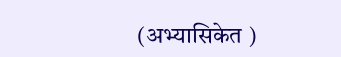(अभ्यासिकेत )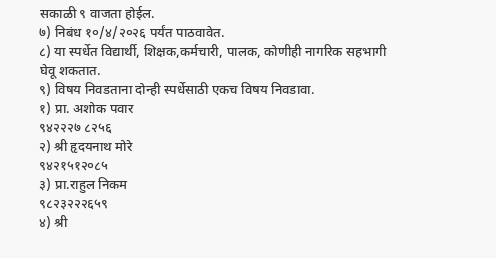सकाळी ९ वाजता होईल.
७) निबंध १०/४/२०२६ पर्यंत पाठवावेत.
८) या स्पर्धेत विद्यार्थी, शिक्षक,कर्मचारी, पालक, कोणीही नागरिक सहभागी घेवू शकतात.
९) विषय निवडताना दोन्ही स्पर्धेसाठी एकच विषय निवडावा.
१) प्रा. अशोक पवार
९४२२२७ ८२५६
२) श्री हृदयनाथ मोरे
९४२१५१२०८५
३) प्रा.राहुल निकम
९८२३२२२६५९
४) श्री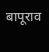बापूराव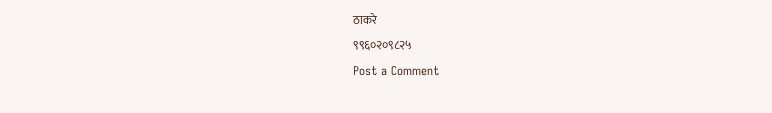ठाकरे
९९६०२०९८२५
Post a Comment